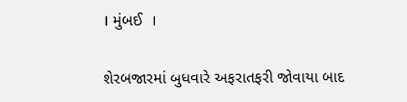। મુંબઈ  ।

શેરબજારમાં બુધવારે અફરાતફરી જોવાયા બાદ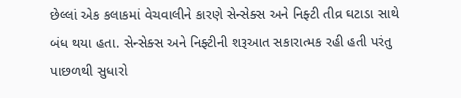છેલ્લાં એક કલાકમાં વેચવાલીને કારણે સેન્સેક્સ અને નિફ્ટી તીવ્ર ઘટાડા સાથે બંધ થયા હતા. સેન્સેક્સ અને નિફ્ટીની શરૂઆત સકારાત્મક રહી હતી પરંતુ પાછળથી સુધારો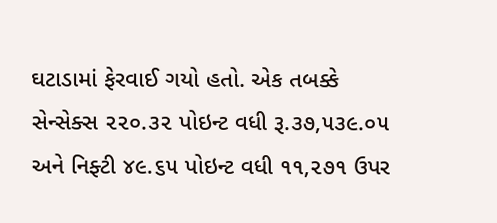ઘટાડામાં ફેરવાઈ ગયો હતો. એક તબક્કે સેન્સેક્સ ૨૨૦.૩૨ પોઇન્ટ વધી રૂ.૩૭,૫૩૯.૦૫ અને નિફ્ટી ૪૯.૬૫ પોઇન્ટ વધી ૧૧,૨૭૧ ઉપર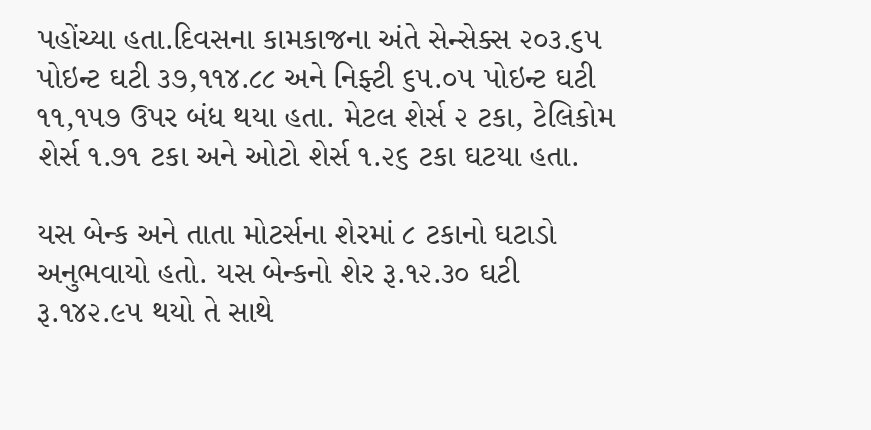પહોંચ્યા હતા.દિવસના કામકાજના અંતે સેન્સેક્સ ૨૦૩.૬૫ પોઇન્ટ ઘટી ૩૭,૧૧૪.૮૮ અને નિફ્ટી ૬૫.૦૫ પોઇન્ટ ઘટી ૧૧,૧૫૭ ઉપર બંધ થયા હતા. મેટલ શેર્સ ૨ ટકા, ટેલિકોમ શેર્સ ૧.૭૧ ટકા અને ઓટો શેર્સ ૧.૨૬ ટકા ઘટયા હતા.

યસ બેન્ક અને તાતા મોટર્સના શેરમાં ૮ ટકાનો ઘટાડો અનુભવાયો હતો. યસ બેન્કનો શેર રૂ.૧૨.૩૦ ઘટી રૂ.૧૪૨.૯૫ થયો તે સાથે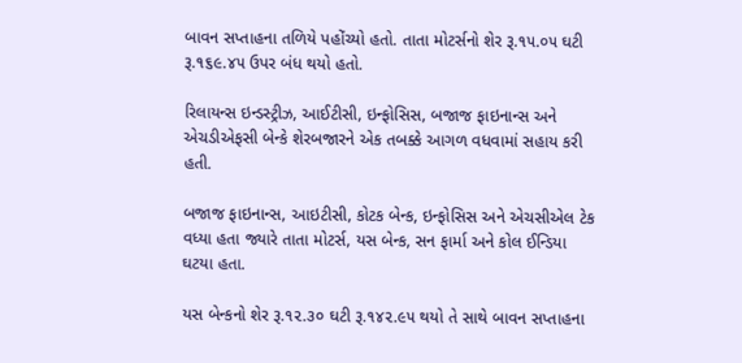બાવન સપ્તાહના તળિયે પહોંચ્યો હતો. તાતા મોટર્સનો શેર રૂ.૧૫.૦૫ ઘટી રૂ.૧૬૯.૪૫ ઉપર બંધ થયો હતો.

રિલાયન્સ ઇન્ડસ્ટ્રીઝ, આઈટીસી, ઇન્ફોસિસ, બજાજ ફાઇનાન્સ અને એચડીએફસી બેન્કે શેરબજારને એક તબક્કે આગળ વધવામાં સહાય કરી હતી.

બજાજ ફાઇનાન્સ, આઇટીસી, કોટક બેન્ક, ઇન્ફોસિસ અને એચસીએલ ટેક વધ્યા હતા જ્યારે તાતા મોટર્સ, યસ બેન્ક, સન ફાર્મા અને કોલ ઈન્ડિયા ઘટયા હતા.

યસ બેન્કનો શેર રૂ.૧૨.૩૦ ઘટી રૂ.૧૪૨.૯૫ થયો તે સાથે બાવન સપ્તાહના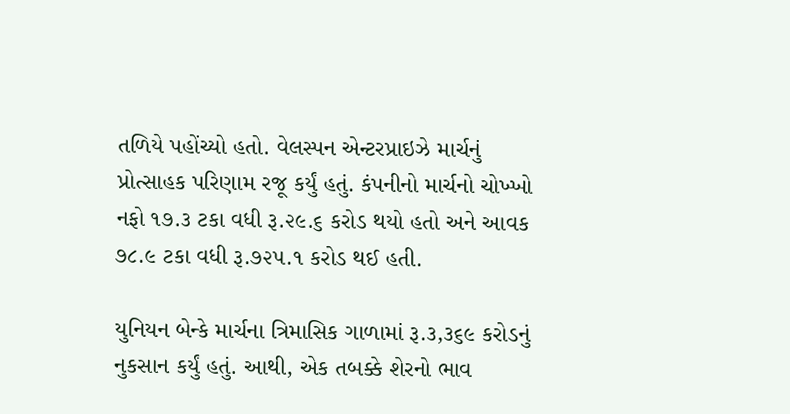તળિયે પહોંચ્યો હતો. વેલસ્પન એન્ટરપ્રાઇઝે માર્ચનું પ્રોત્સાહક પરિણામ રજૂ કર્યું હતું. કંપનીનો માર્ચનો ચોખ્ખો નફો ૧૭.૩ ટકા વધી રૂ.૨૯.૬ કરોડ થયો હતો અને આવક ૭૮.૯ ટકા વધી રૂ.૭૨૫.૧ કરોડ થઈ હતી.

યુનિયન બેન્કે માર્ચના ત્રિમાસિક ગાળામાં રૂ.૩,૩૬૯ કરોડનું નુકસાન કર્યું હતું. આથી, એક તબક્કે શેરનો ભાવ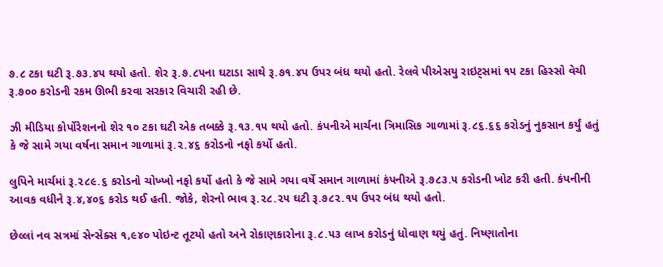૭.૮ ટકા ઘટી રૂ.૭૩.૪૫ થયો હતો. શેર રૂ.૭.૮૫ના ઘટાડા સાથે રૂ.૭૧.૪૫ ઉપર બંધ થયો હતો. રેલવે પીએસયુ રાઇટ્સમાં ૧૫ ટકા હિસ્સો વેચી રૂ.૭૦૦ કરોડની રકમ ઊભી કરવા સરકાર વિચારી રહી છે.

ઝી મીડિયા કોર્પોરેશનનો શેર ૧૦ ટકા ઘટી એક તબક્કે રૂ.૧૩.૧૫ થયો હતો. કંપનીએ માર્ચના ત્રિમાસિક ગાળામાં રૂ.૮૬.૬૬ કરોડનું નુકસાન કર્યું હતું કે જે સામે ગયા વર્ષના સમાન ગાળામાં રૂ.૨.૪૬ કરોડનો નફો કર્યો હતો.

લુપિને માર્ચમાં રૂ.૨૮૯.૬ કરોડનો ચોખ્ખો નફો કર્યો હતો કે જે સામે ગયા વર્ષે સમાન ગાળામાં કંપનીએ રૂ.૭૮૩.૫ કરોડની ખોટ કરી હતી. કંપનીની આવક વધીને રૂ.૪,૪૦૬ કરોડ થઈ હતી. જોકે, શેરનો ભાવ રૂ.૨૮.૨૫ ઘટી રૂ.૭૮૨.૧૫ ઉપર બંધ થયો હતો.

છેલ્લાં નવ સત્રમાં સેન્સેક્સ ૧,૯૪૦ પોઇન્ટ તૂટયો હતો અને રોકાણકારોના રૂ.૮.૫૩ લાખ કરોડનું ધોવાણ થયું હતું. નિષ્ણાતોના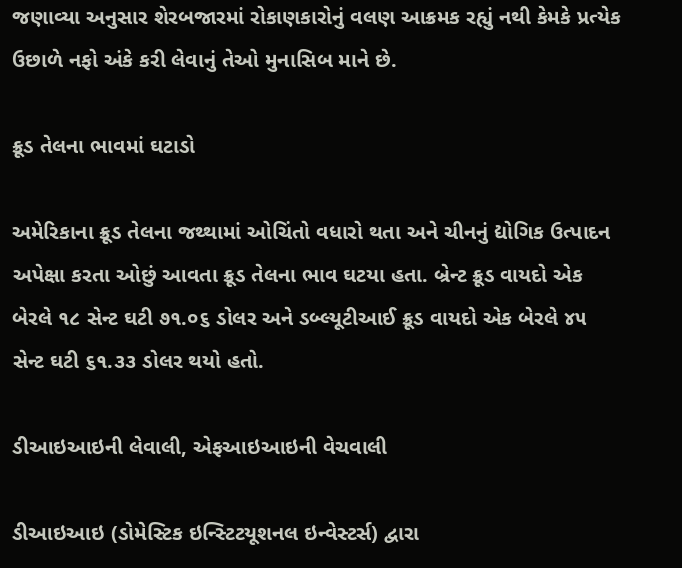જણાવ્યા અનુસાર શેરબજારમાં રોકાણકારોનું વલણ આક્રમક રહ્યું નથી કેમકે પ્રત્યેક ઉછાળે નફો અંકે કરી લેવાનું તેઓ મુનાસિબ માને છે.

ક્રૂડ તેલના ભાવમાં ઘટાડો

અમેરિકાના ક્રૂડ તેલના જથ્થામાં ઓચિંતો વધારો થતા અને ચીનનું દ્યોગિક ઉત્પાદન અપેક્ષા કરતા ઓછું આવતા ક્રૂડ તેલના ભાવ ઘટયા હતા. બ્રેન્ટ ક્રૂડ વાયદો એક બેરલે ૧૮ સેન્ટ ઘટી ૭૧.૦૬ ડોલર અને ડબ્લ્યૂટીઆઈ ક્રૂડ વાયદો એક બેરલે ૪૫ સેન્ટ ઘટી ૬૧.૩૩ ડોલર થયો હતો.

ડીઆઇઆઇની લેવાલી, એફઆઇઆઇની વેચવાલી

ડીઆઇઆઇ (ડોમેસ્ટિક ઇન્સ્ટિટયૂશનલ ઇન્વેસ્ટર્સ) દ્વારા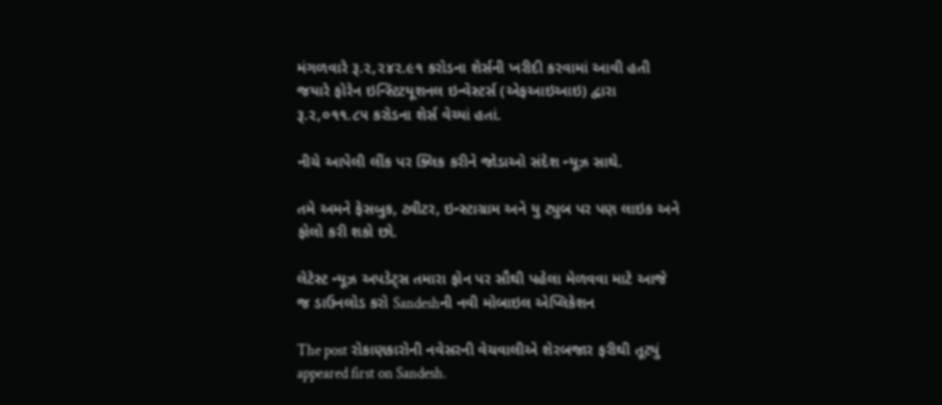મંગળવારે રૂ.૨,૨૪૨.૯૧ કરોડના શેર્સની ખરીદી કરવામાં આવી હતી જયારે ફોરેન ઇન્સ્ટિટયૂશનલ ઇન્વેસ્ટર્સ (એફઆઇઆઇ) દ્વારા રૂ.૨,૦૧૧.૮૫ કરોડના શેર્સ વેચ્યાં હતાં.

નીચે આપેલી લીંક પર ક્લિક કરીને જોડાઓ સંદેશ ન્યૂઝ સાથે.

તમે અમને ફેસબુક, ટ્વીટર, ઇન્સ્ટાગ્રામ અને યુ ટ્યુબ પર પણ લાઇક અને ફોલો કરી શકો છો.

લેટેસ્ટ ન્યૂઝ અપડેટ્સ તમારા ફોન પર સૌથી પહેલા મેળવવા માટે આજે જ ડાઉનલોડ કરો Sandeshની નવી મોબાઇલ એપ્લિકેશન

The post રોકાણકારોની નવેસરની વેચવાલીએ શેરબજાર ફરીથી તૂટયું appeared first on Sandesh.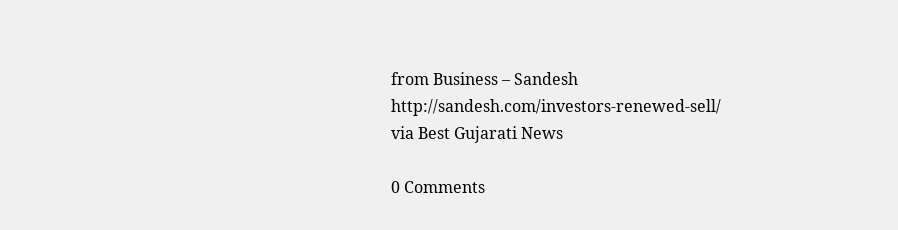from Business – Sandesh http://sandesh.com/investors-renewed-sell/
via Best Gujarati News

0 Comments